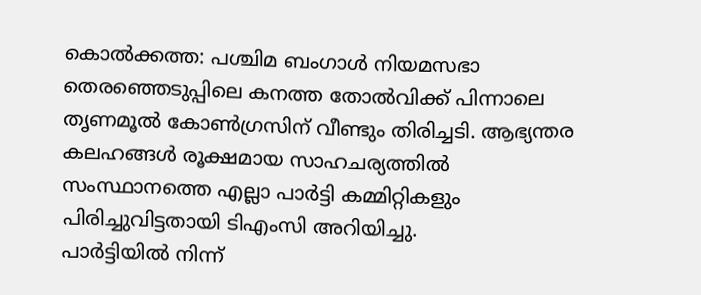കൊൽക്കത്ത: പശ്ചിമ ബംഗാൾ നിയമസഭാ തെരഞ്ഞെടുപ്പിലെ കനത്ത തോൽവിക്ക് പിന്നാലെ തൃണമൂൽ കോൺഗ്രസിന് വീണ്ടും തിരിച്ചടി. ആഭ്യന്തര കലഹങ്ങൾ രൂക്ഷമായ സാഹചര്യത്തിൽ സംസ്ഥാനത്തെ എല്ലാ പാർട്ടി കമ്മിറ്റികളും പിരിച്ചുവിട്ടതായി ടിഎംസി അറിയിച്ചു.
പാർട്ടിയിൽ നിന്ന്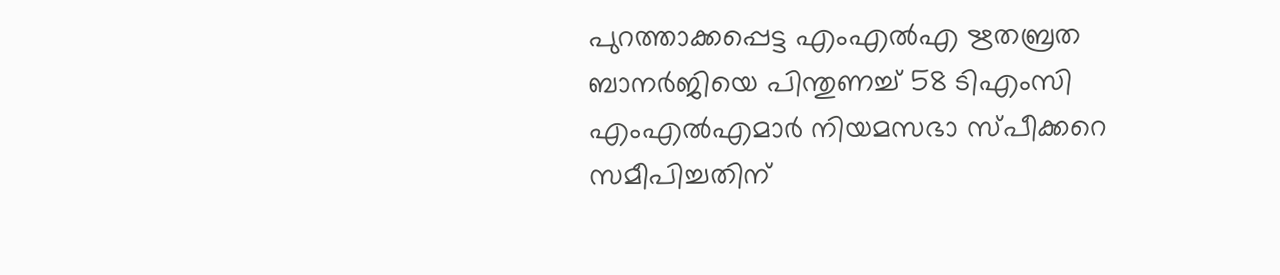പുറത്താക്കപ്പെട്ട എംഎൽഎ ഋതബ്രത ബാനർജിയെ പിന്തുണച്ച് 58 ടിഎംസി എംഎൽഎമാർ നിയമസഭാ സ്പീക്കറെ സമീപിച്ചതിന്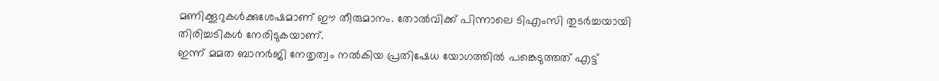മണിക്കൂറുകൾക്കുശേഷമാണ് ഈ തീരുമാനം. തോൽവിക്ക് പിന്നാലെ ടിഎംസി തുടർച്ചയായി തിരിച്ചടികൾ നേരിടുകയാണ്.
ഇന്ന് മമത ബാനർജി നേതൃത്വം നൽകിയ പ്രതിഷേധ യോഗത്തിൽ പങ്കെടുത്തത് എട്ട്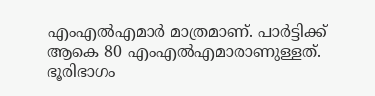എംഎൽഎമാർ മാത്രമാണ്. പാർട്ടിക്ക് ആകെ 80 എംഎൽഎമാരാണുള്ളത്. ഭൂരിഭാഗം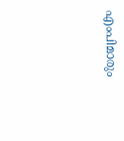എംപിമാരും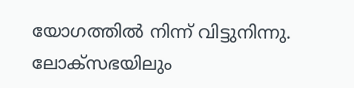യോഗത്തിൽ നിന്ന് വിട്ടുനിന്നു. ലോക്സഭയിലും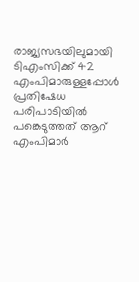രാജ്യസഭയിലുമായി ടിഎംസിക്ക് 42 എംപിമാരുള്ളപ്പോൾ പ്രതിഷേധ പരിപാടിയിൽ പങ്കെടുത്തത് ആറ് എംപിമാർ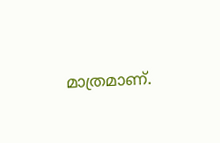മാത്രമാണ്.